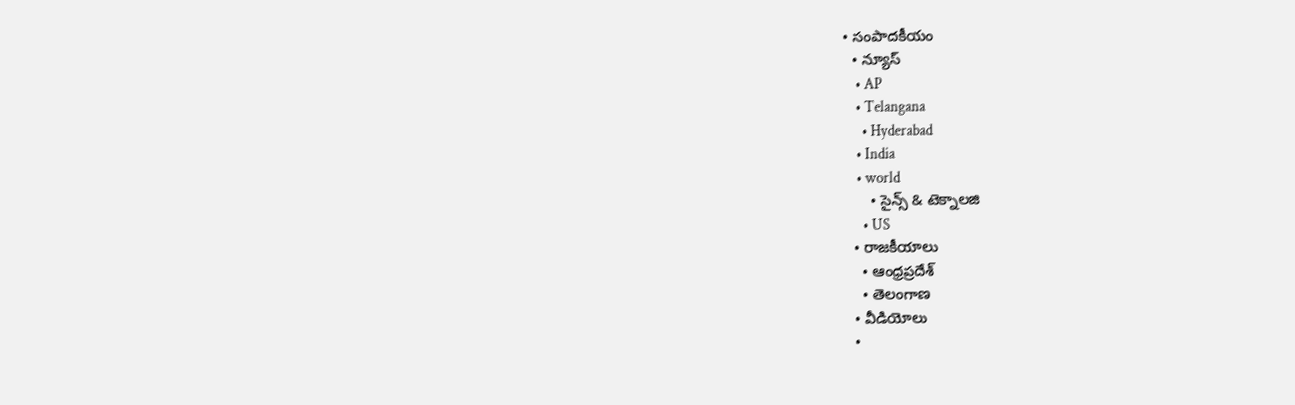• సంపాదకీయం
  • న్యూస్
    • AP
    • Telangana
      • Hyderabad
    • India
    • world
      • సైన్స్ & టెక్నాలజి
      • US
  • రాజకీయాలు
    • ఆంధ్రప్రదేశ్
    • తెలంగాణ
  • వీడియోలు
  •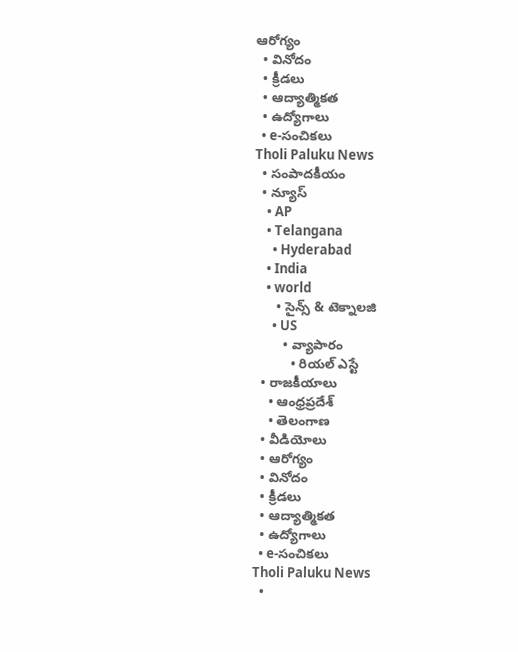ఆరోగ్యం
  • వినోదం
  • క్రీడలు
  • ఆద్యాత్మికత
  • ఉద్యోగాలు
  • e-సంచికలు
Tholi Paluku News
  • సంపాదకీయం
  • న్యూస్
    • AP
    • Telangana
      • Hyderabad
    • India
    • world
      • సైన్స్ & టెక్నాలజి
      • US
        • వ్యాపారం
          • రియల్ ఎస్టే
  • రాజకీయాలు
    • ఆంధ్రప్రదేశ్
    • తెలంగాణ
  • వీడియోలు
  • ఆరోగ్యం
  • వినోదం
  • క్రీడలు
  • ఆద్యాత్మికత
  • ఉద్యోగాలు
  • e-సంచికలు
Tholi Paluku News
  •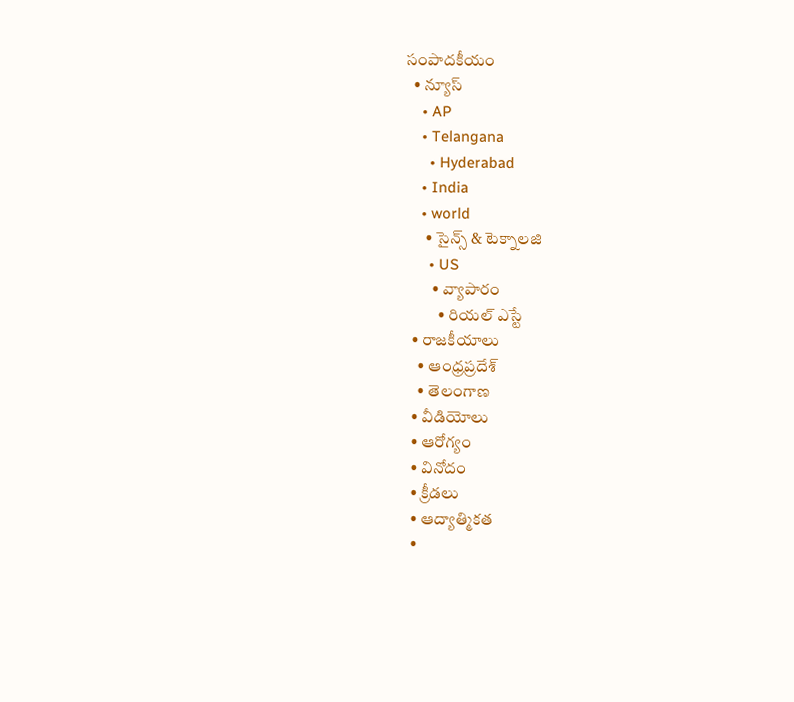సంపాదకీయం
  • న్యూస్
    • AP
    • Telangana
      • Hyderabad
    • India
    • world
      • సైన్స్ & టెక్నాలజి
      • US
        • వ్యాపారం
          • రియల్ ఎస్టే
  • రాజకీయాలు
    • ఆంధ్రప్రదేశ్
    • తెలంగాణ
  • వీడియోలు
  • ఆరోగ్యం
  • వినోదం
  • క్రీడలు
  • ఆద్యాత్మికత
  •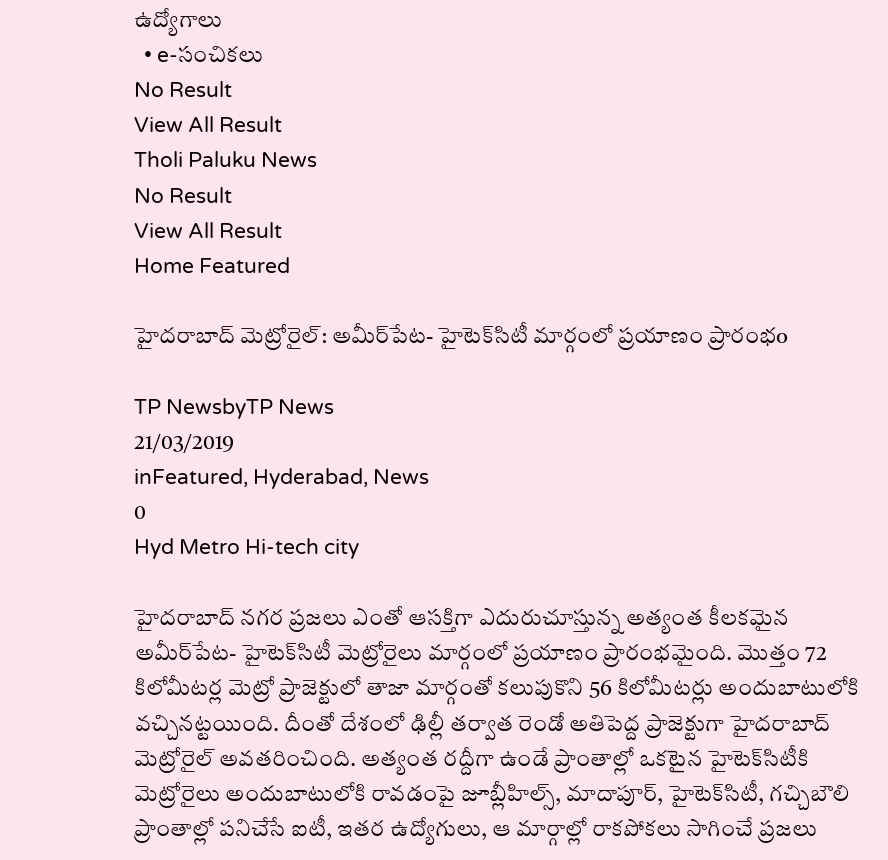ఉద్యోగాలు
  • e-సంచికలు
No Result
View All Result
Tholi Paluku News
No Result
View All Result
Home Featured

హైదరాబాద్ మెట్రోరైల్: అమీర్‌పేట- హైటెక్‌సిటీ మార్గంలో ప్రయాణం ప్రారంభo

TP NewsbyTP News
21/03/2019
inFeatured, Hyderabad, News
0
Hyd Metro Hi-tech city

హైదరాబాద్ నగర ప్రజలు ఎంతో ఆసక్తిగా ఎదురుచూస్తున్న అత్యంత కీలకమైన అమీర్‌పేట- హైటెక్‌సిటీ మెట్రోరైలు మార్గంలో ప్రయాణం ప్రారంభమైంది. మొత్తం 72 కిలోమీటర్ల మెట్రో ప్రాజెక్టులో తాజా మార్గంతో కలుపుకొని 56 కిలోమీటర్లు అందుబాటులోకి వచ్చినట్టయింది. దీంతో దేశంలో ఢిల్లీ తర్వాత రెండో అతిపెద్ద ప్రాజెక్టుగా హైదరాబాద్ మెట్రోరైల్ అవతరించింది. అత్యంత రద్దీగా ఉండే ప్రాంతాల్లో ఒకటైన హైటెక్‌సిటీకి మెట్రోరైలు అందుబాటులోకి రావడంపై జూబ్లీహిల్స్, మాదాపూర్, హైటెక్‌సిటీ, గచ్చిబౌలి ప్రాంతాల్లో పనిచేసే ఐటీ, ఇతర ఉద్యోగులు, ఆ మార్గాల్లో రాకపోకలు సాగించే ప్రజలు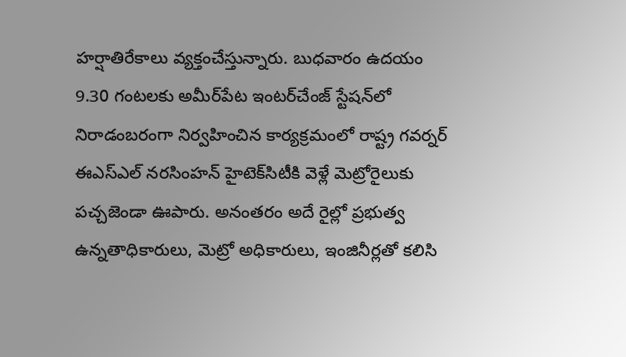హర్షాతిరేకాలు వ్యక్తంచేస్తున్నారు. బుధవారం ఉదయం 9.30 గంటలకు అమీర్‌పేట ఇంటర్‌చేంజ్ స్టేషన్‌లో నిరాడంబరంగా నిర్వహించిన కార్యక్రమంలో రాష్ట్ర గవర్నర్ ఈఎస్‌ఎల్ నరసింహన్ హైటెక్‌సిటీకి వెళ్లే మెట్రోరైలుకు పచ్చజెండా ఊపారు. అనంతరం అదే రైల్లో ప్రభుత్వ ఉన్నతాధికారులు, మెట్రో అధికారులు, ఇంజినీర్లతో కలిసి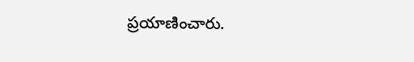ప్రయాణించారు.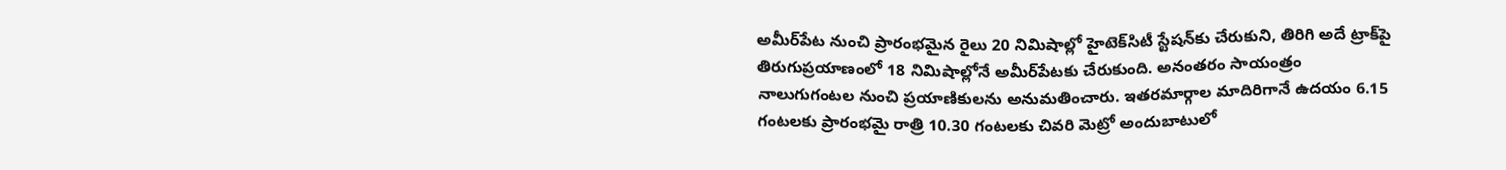అమీర్‌పేట నుంచి ప్రారంభమైన రైలు 20 నిమిషాల్లో హైటెక్‌సిటీ స్టేషన్‌కు చేరుకుని, తిరిగి అదే ట్రాక్‌పై తిరుగుప్రయాణంలో 18 నిమిషాల్లోనే అమీర్‌పేటకు చేరుకుంది. అనంతరం సాయంత్రం నాలుగుగంటల నుంచి ప్రయాణికులను అనుమతించారు. ఇతరమార్గాల మాదిరిగానే ఉదయం 6.15 గంటలకు ప్రారంభమై రాత్రి 10.30 గంటలకు చివరి మెట్రో అందుబాటులో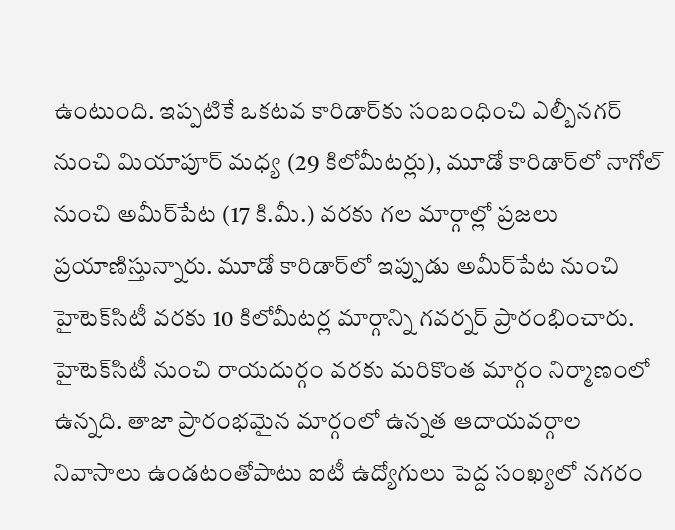ఉంటుంది. ఇప్పటికే ఒకటవ కారిడార్‌కు సంబంధించి ఎల్బీనగర్ నుంచి మియాపూర్ మధ్య (29 కిలోమీటర్లు), మూడో కారిడార్‌లో నాగోల్ నుంచి అమీర్‌పేట (17 కి.మీ.) వరకు గల మార్గాల్లో ప్రజలు ప్రయాణిస్తున్నారు. మూడో కారిడార్‌లో ఇప్పుడు అమీర్‌పేట నుంచి హైటెక్‌సిటీ వరకు 10 కిలోమీటర్ల మార్గాన్ని గవర్నర్ ప్రారంభించారు. హైటెక్‌సిటీ నుంచి రాయదుర్గం వరకు మరికొంత మార్గం నిర్మాణంలో ఉన్నది. తాజా ప్రారంభమైన మార్గంలో ఉన్నత ఆదాయవర్గాల నివాసాలు ఉండటంతోపాటు ఐటీ ఉద్యోగులు పెద్ద సంఖ్యలో నగరం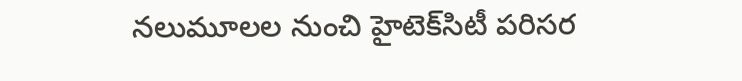నలుమూలల నుంచి హైటెక్‌సిటీ పరిసర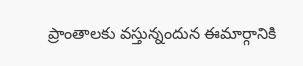ప్రాంతాలకు వస్తున్నందున ఈమార్గానికి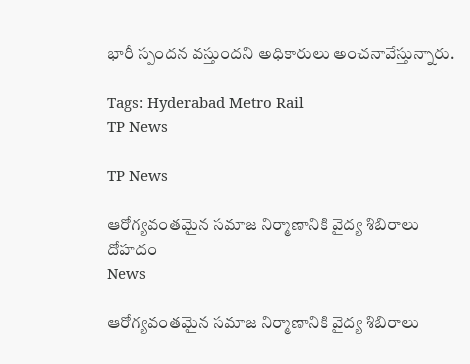భారీ స్పందన వస్తుందని అధికారులు అంచనావేస్తున్నారు.

Tags: Hyderabad Metro Rail
TP News

TP News

ఆరోగ్యవంతమైన సమాజ నిర్మాణానికి వైద్య శిబిరాలు దోహదం
News

ఆరోగ్యవంతమైన సమాజ నిర్మాణానికి వైద్య శిబిరాలు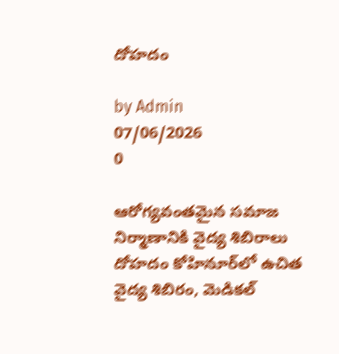దోహదం

by Admin
07/06/2026
0

ఆరోగ్యవంతమైన సమాజ నిర్మాణానికి వైద్య శిబిరాలు దోహదం కోహినూర్‌లో ఉచిత వైద్య శిబిరం, మెడికల్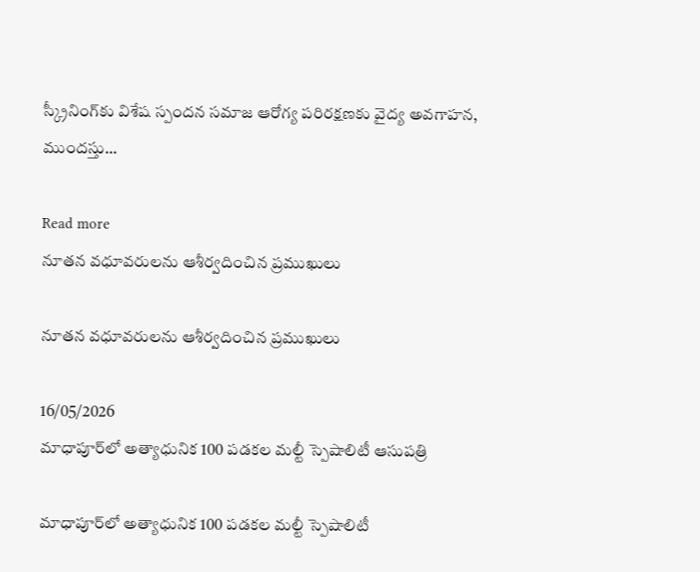స్క్రీనింగ్‌కు విశేష స్పందన సమాజ ఆరోగ్య పరిరక్షణకు వైద్య అవగాహన, ముందస్తు...

Read more
నూతన వధూవరులను ఆశీర్వదించిన ప్రముఖులు

నూతన వధూవరులను ఆశీర్వదించిన ప్రముఖులు

16/05/2026
మాధాపూర్‌లో అత్యాధునిక 100 పడకల మల్టీ స్పెషాలిటీ ఆసుపత్రి

మాధాపూర్‌లో అత్యాధునిక 100 పడకల మల్టీ స్పెషాలిటీ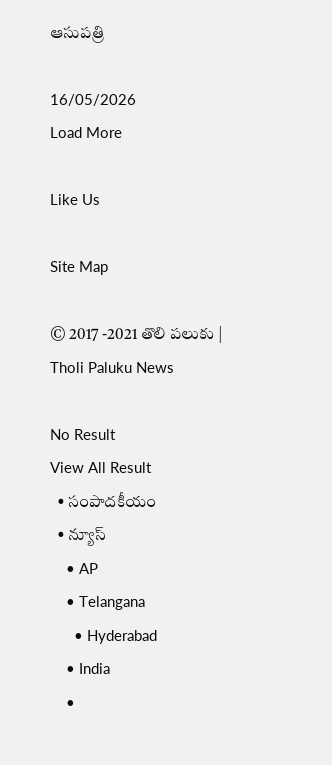ఆసుపత్రి

16/05/2026
Load More

Like Us

Site Map

© 2017 -2021 తొలి పలుకు | Tholi Paluku News

No Result
View All Result
  • సంపాదకీయం
  • న్యూస్
    • AP
    • Telangana
      • Hyderabad
    • India
    •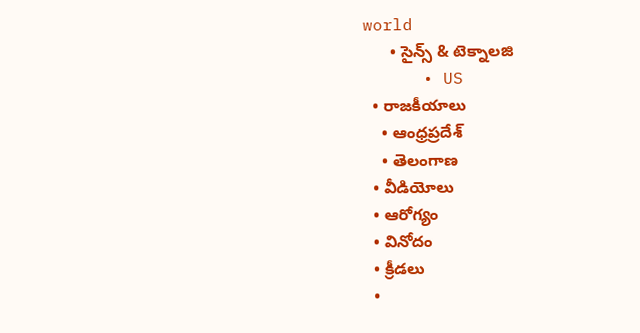world
      • సైన్స్ & టెక్నాలజి
      • US
  • రాజకీయాలు
    • ఆంధ్రప్రదేశ్
    • తెలంగాణ
  • వీడియోలు
  • ఆరోగ్యం
  • వినోదం
  • క్రీడలు
  •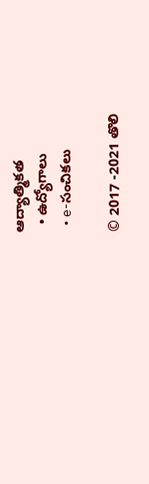ఆద్యాత్మికత
  • ఉద్యోగాలు
  • e-సంచికలు

© 2017 -2021 తొలి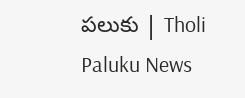పలుకు | Tholi Paluku News